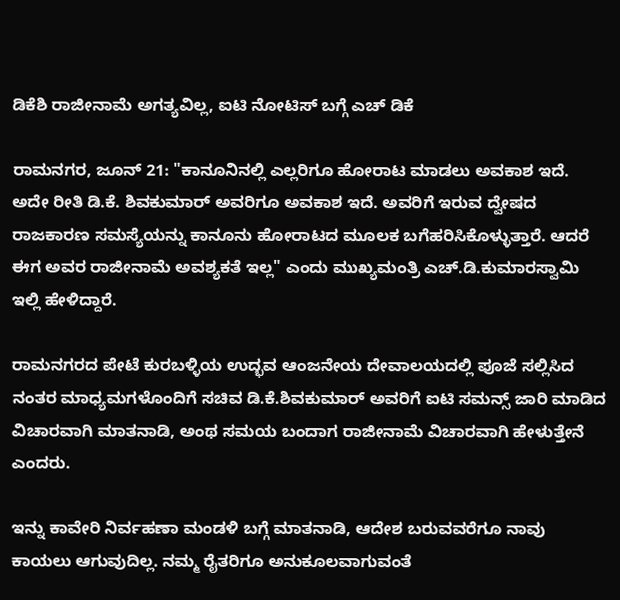ಡಿಕೆಶಿ ರಾಜೀನಾಮೆ ಅಗತ್ಯವಿಲ್ಲ, ಐಟಿ ನೋಟಿಸ್ ಬಗ್ಗೆ ಎಚ್ ಡಿಕೆ

ರಾಮನಗರ, ಜೂನ್ 21: "ಕಾನೂನಿನಲ್ಲಿ ಎಲ್ಲರಿಗೂ ಹೋರಾಟ ಮಾಡಲು ಅವಕಾಶ ಇದೆ. ಅದೇ ರೀತಿ ಡಿ.ಕೆ. ಶಿವಕುಮಾರ್ ಅವರಿಗೂ ಅವಕಾಶ ಇದೆ. ಅವರಿಗೆ ಇರುವ ದ್ವೇಷದ ರಾಜಕಾರಣ ಸಮಸ್ಯೆಯನ್ನು ಕಾನೂನು ಹೋರಾಟದ ಮೂಲಕ ಬಗೆಹರಿಸಿಕೊಳ್ಳುತ್ತಾರೆ. ಆದರೆ ಈಗ ಅವರ ರಾಜೀನಾಮೆ ಅವಶ್ಯಕತೆ ಇಲ್ಲ" ಎಂದು ಮುಖ್ಯಮಂತ್ರಿ ಎಚ್.ಡಿ.ಕುಮಾರಸ್ವಾಮಿ ಇಲ್ಲಿ ಹೇಳಿದ್ದಾರೆ.

ರಾಮನಗರದ ಪೇಟೆ ಕುರಬಳ್ಳಿಯ ಉದ್ಭವ ಆಂಜನೇಯ ದೇವಾಲಯದಲ್ಲಿ ಪೂಜೆ ಸಲ್ಲಿಸಿದ ನಂತರ ಮಾಧ್ಯಮಗಳೊಂದಿಗೆ ಸಚಿವ ಡಿ.ಕೆ.ಶಿವಕುಮಾರ್ ಅವರಿಗೆ ಐಟಿ ಸಮನ್ಸ್ ಜಾರಿ ಮಾಡಿದ ವಿಚಾರವಾಗಿ ಮಾತನಾಡಿ, ಅಂಥ ಸಮಯ ಬಂದಾಗ ರಾಜೀನಾಮೆ ವಿಚಾರವಾಗಿ ಹೇಳುತ್ತೇನೆ ಎಂದರು.

ಇನ್ನು ಕಾವೇರಿ ನಿರ್ವಹಣಾ ಮಂಡಳಿ ಬಗ್ಗೆ ಮಾತನಾಡಿ, ಆದೇಶ ಬರುವವರೆಗೂ ನಾವು ಕಾಯಲು ಆಗುವುದಿಲ್ಲ. ನಮ್ಮ ರೈತರಿಗೂ ಅನುಕೂಲವಾಗುವಂತೆ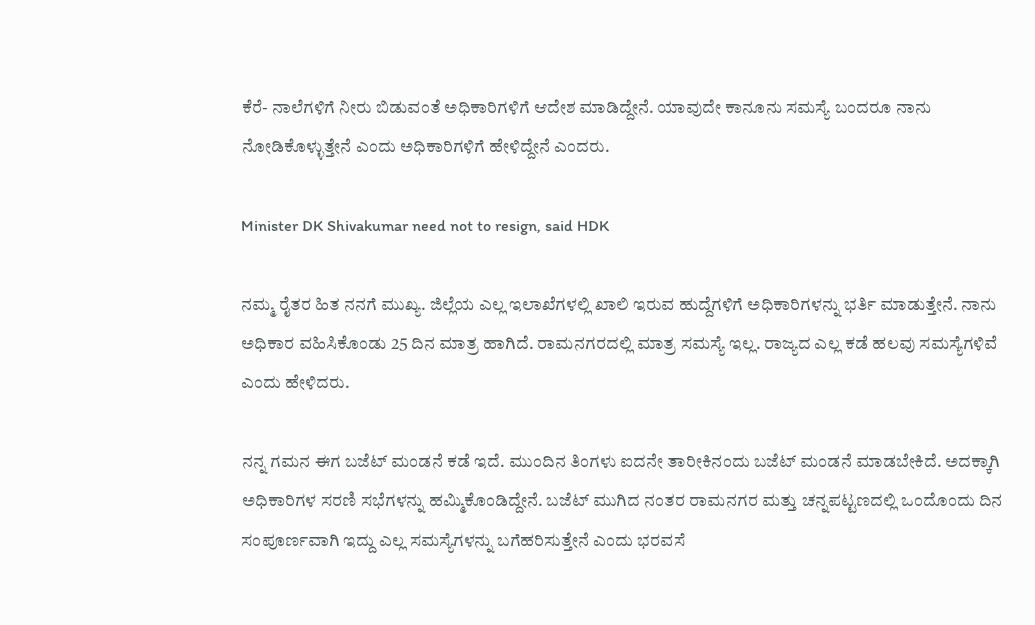ಕೆರೆ- ನಾಲೆಗಳಿಗೆ ನೀರು ಬಿಡುವಂತೆ ಅಧಿಕಾರಿಗಳಿಗೆ ಆದೇಶ ಮಾಡಿದ್ದೇನೆ. ಯಾವುದೇ ಕಾನೂನು ಸಮಸ್ಯೆ ಬಂದರೂ ನಾನು ನೋಡಿಕೊಳ್ಳುತ್ತೇನೆ ಎಂದು ಅಧಿಕಾರಿಗಳಿಗೆ ಹೇಳಿದ್ದೇನೆ ಎಂದರು.

Minister DK Shivakumar need not to resign, said HDK

ನಮ್ಮ ರೈತರ ಹಿತ ನನಗೆ ಮುಖ್ಯ. ಜಿಲ್ಲೆಯ ಎಲ್ಲ ಇಲಾಖೆಗಳಲ್ಲಿ ಖಾಲಿ ಇರುವ ಹುದ್ದೆಗಳಿಗೆ ಅಧಿಕಾರಿಗಳನ್ನು ಭರ್ತಿ ಮಾಡುತ್ತೇನೆ. ನಾನು ಅಧಿಕಾರ ವಹಿಸಿಕೊಂಡು 25 ದಿನ ಮಾತ್ರ ಹಾಗಿದೆ. ರಾಮನಗರದಲ್ಲಿ ಮಾತ್ರ ಸಮಸ್ಯೆ ಇಲ್ಲ. ರಾಜ್ಯದ ಎಲ್ಲ ಕಡೆ ಹಲವು ಸಮಸ್ಯೆಗಳಿವೆ ಎಂದು ಹೇಳಿದರು.

ನನ್ನ ಗಮನ ಈಗ ಬಜೆಟ್ ಮಂಡನೆ ಕಡೆ ಇದೆ. ಮುಂದಿನ ತಿಂಗಳು ಐದನೇ ತಾರೀಕಿನಂದು ಬಜೆಟ್ ಮಂಡನೆ ಮಾಡಬೇಕಿದೆ. ಅದಕ್ಕಾಗಿ ಅಧಿಕಾರಿಗಳ ಸರಣಿ ಸಭೆಗಳನ್ನು ಹಮ್ಮಿಕೊಂಡಿದ್ದೇನೆ. ಬಜೆಟ್ ಮುಗಿದ ನಂತರ ರಾಮನಗರ ಮತ್ತು ಚನ್ನಪಟ್ಟಣದಲ್ಲಿ ಒಂದೊಂದು ದಿನ ಸಂಪೂರ್ಣವಾಗಿ ಇದ್ದು ಎಲ್ಲ ಸಮಸ್ಯೆಗಳನ್ನು ಬಗೆಹರಿಸುತ್ತೇನೆ ಎಂದು ಭರವಸೆ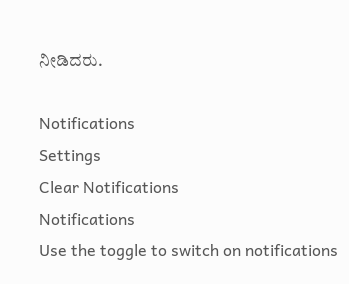ನೀಡಿದರು.

Notifications
Settings
Clear Notifications
Notifications
Use the toggle to switch on notifications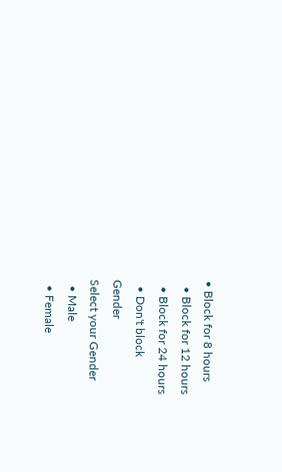• Block for 8 hours
  • Block for 12 hours
  • Block for 24 hours
  • Don't block
Gender
Select your Gender
  • Male
  • Female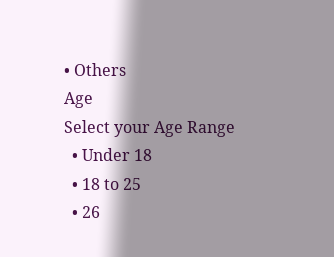• Others
Age
Select your Age Range
  • Under 18
  • 18 to 25
  • 26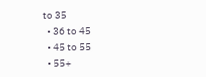to 35
  • 36 to 45
  • 45 to 55
  • 55+